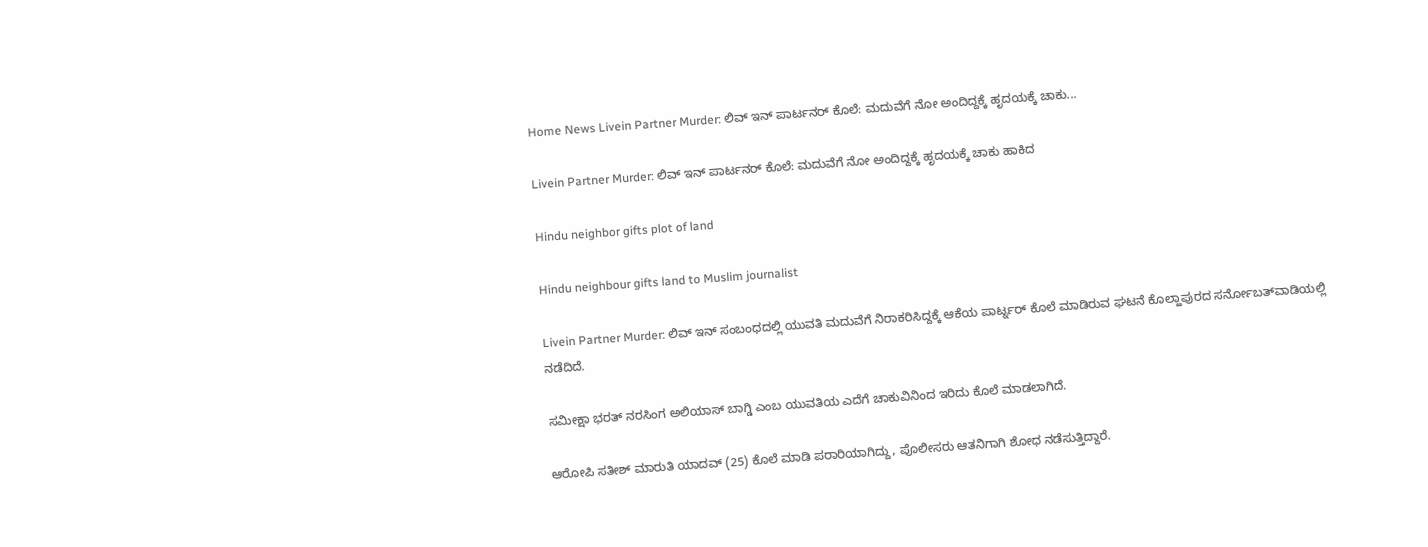Home News Livein Partner Murder: ಲಿವ್‌ ಇನ್‌ ಪಾರ್ಟನರ್‌ ಕೊಲೆ: ಮದುವೆಗೆ ನೋ ಅಂದಿದ್ದಕ್ಕೆ ಹೃದಯಕ್ಕೆ ಚಾಕು...

Livein Partner Murder: ಲಿವ್‌ ಇನ್‌ ಪಾರ್ಟನರ್‌ ಕೊಲೆ: ಮದುವೆಗೆ ನೋ ಅಂದಿದ್ದಕ್ಕೆ ಹೃದಯಕ್ಕೆ ಚಾಕು ಹಾಕಿದ

Hindu neighbor gifts plot of land

Hindu neighbour gifts land to Muslim journalist

Livein Partner Murder: ಲಿವ್‌ ಇನ್‌ ಸಂಬಂಧದಲ್ಲಿ ಯುವತಿ ಮದುವೆಗೆ ನಿರಾಕರಿಸಿದ್ದಕ್ಕೆ ಆಕೆಯ ಪಾರ್ಟ್ನರ್‌ ಕೊಲೆ ಮಾಡಿರುವ ಘಟನೆ ಕೊಲ್ಹಾಪುರದ ಸರ್ನೋಬತ್‌ವಾಡಿಯಲ್ಲಿ ನಡೆದಿದೆ.

ಸಮೀಕ್ಷಾ ಭರತ್‌ ನರಸಿಂಗ ಅಲಿಯಾಸ್‌ ಬಾಗ್ಡಿ ಎಂಬ ಯುವತಿಯ ಎದೆಗೆ ಚಾಕುವಿನಿಂದ ಇರಿದು ಕೊಲೆ ಮಾಡಲಾಗಿದೆ.

ಆರೋಪಿ ಸತೀಶ್‌ ಮಾರುತಿ ಯಾದವ್‌ (25) ಕೊಲೆ ಮಾಡಿ ಪರಾರಿಯಾಗಿದ್ದು, ಪೊಲೀಸರು ಆತನಿಗಾಗಿ ಶೋಧ ನಡೆಸುತ್ತಿದ್ದಾರೆ.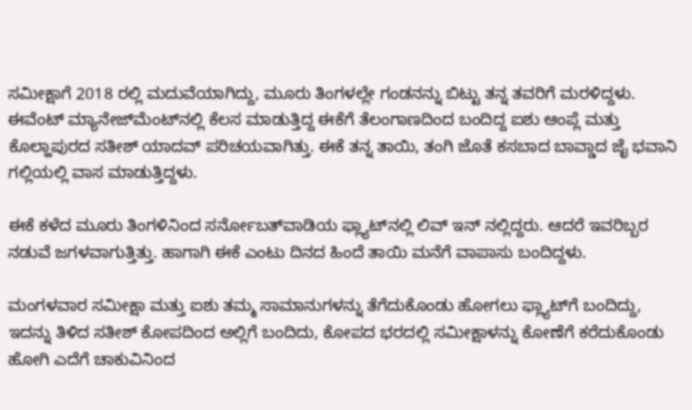ಸಮೀಕ್ಷಾಗೆ 2018 ರಲ್ಲಿ ಮದುವೆಯಾಗಿದ್ದು, ಮೂರು ತಿಂಗಳಲ್ಲೇ ಗಂಡನನ್ನು ಬಿಟ್ಟು ತನ್ನ ತವರಿಗೆ ಮರಳಿದ್ದಳು. ಈವೆಂಟ್‌ ಮ್ಯಾನೇಜ್‌ಮೆಂಟ್‌ನಲ್ಲಿ ಕೆಲಸ ಮಾಡುತ್ತಿದ್ದ ಈಕೆಗೆ ತೆಲಂಗಾಣದಿಂದ ಬಂದಿದ್ದ ಐಶು ಆಂಪ್ಲೆ ಮತ್ತು ಕೊಲ್ಹಾಪುರದ ಸತೀಶ್‌ ಯಾದವ್‌ ಪರಿಚಯವಾಗಿತ್ತು. ಈಕೆ ತನ್ನ ತಾಯಿ, ತಂಗಿ ಜೊತೆ ಕಸಬಾದ ಬಾವ್ಡಾದ ಜೈ ಭವಾನಿ ಗಲ್ಲಿಯಲ್ಲಿ ವಾಸ ಮಾಡುತ್ತಿದ್ದಳು.

ಈಕೆ ಕಳೆದ ಮೂರು ತಿಂಗಳಿನಿಂದ ಸರ್ನೋಬತ್‌ವಾಡಿಯ ಫ್ಲ್ಯಾಟ್‌ನಲ್ಲಿ ಲಿವ್‌ ಇನ್‌ ನಲ್ಲಿದ್ದರು. ಆದರೆ ಇವರಿಬ್ಬರ ನಡುವೆ ಜಗಳವಾಗುತ್ತಿತ್ತು. ಹಾಗಾಗಿ ಈಕೆ ಎಂಟು ದಿನದ ಹಿಂದೆ ತಾಯಿ ಮನೆಗೆ ವಾಪಾಸು ಬಂದಿದ್ದಳು.

ಮಂಗಳವಾರ ಸಮೀಕ್ಷಾ ಮತ್ತು ಐಶು ತಮ್ಮ ಸಾಮಾನುಗಳನ್ನು ತೆಗೆದುಕೊಂಡು ಹೋಗಲು ಫ್ಲ್ಯಾಟ್‌ಗೆ ಬಂದಿದ್ದು, ಇದನ್ನು ತಿಳಿದ ಸತೀಶ್‌ ಕೋಪದಿಂದ ಅಲ್ಲಿಗೆ ಬಂದಿದು, ಕೋಪದ ಭರದಲ್ಲಿ ಸಮೀಕ್ಷಾಳನ್ನು ಕೋಣೆಗೆ ಕರೆದುಕೊಂಡು ಹೋಗಿ ಎದೆಗೆ ಚಾಕುವಿನಿಂದ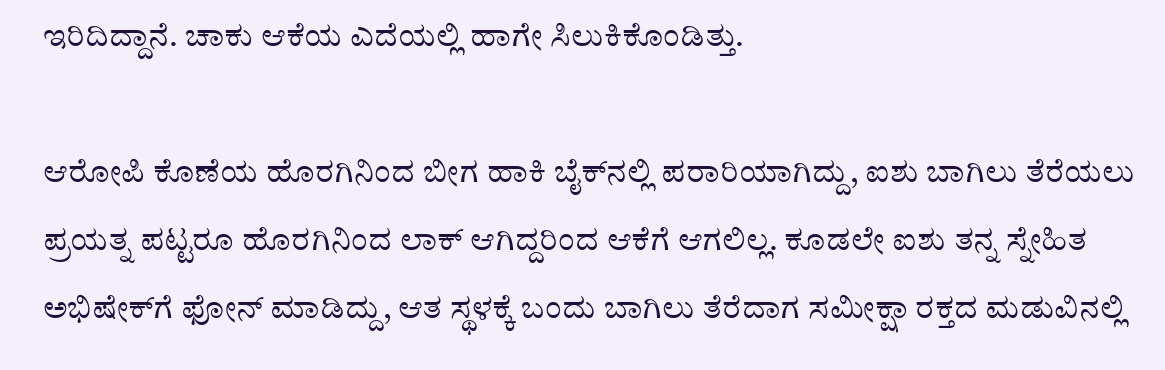ಇರಿದಿದ್ದಾನೆ. ಚಾಕು ಆಕೆಯ ಎದೆಯಲ್ಲಿ ಹಾಗೇ ಸಿಲುಕಿಕೊಂಡಿತ್ತು.

ಆರೋಪಿ ಕೊಣೆಯ ಹೊರಗಿನಿಂದ ಬೀಗ ಹಾಕಿ ಬೈಕ್‌ನಲ್ಲಿ ಪರಾರಿಯಾಗಿದ್ದು, ಐಶು ಬಾಗಿಲು ತೆರೆಯಲು ಪ್ರಯತ್ನ ಪಟ್ಟರೂ ಹೊರಗಿನಿಂದ ಲಾಕ್‌ ಆಗಿದ್ದರಿಂದ ಆಕೆಗೆ ಆಗಲಿಲ್ಲ. ಕೂಡಲೇ ಐಶು ತನ್ನ ಸ್ನೇಹಿತ ಅಭಿಷೇಕ್‌ಗೆ ಫೋನ್‌ ಮಾಡಿದ್ದು, ಆತ ಸ್ಥಳಕ್ಕೆ ಬಂದು ಬಾಗಿಲು ತೆರೆದಾಗ ಸಮೀಕ್ಷಾ ರಕ್ತದ ಮಡುವಿನಲ್ಲಿ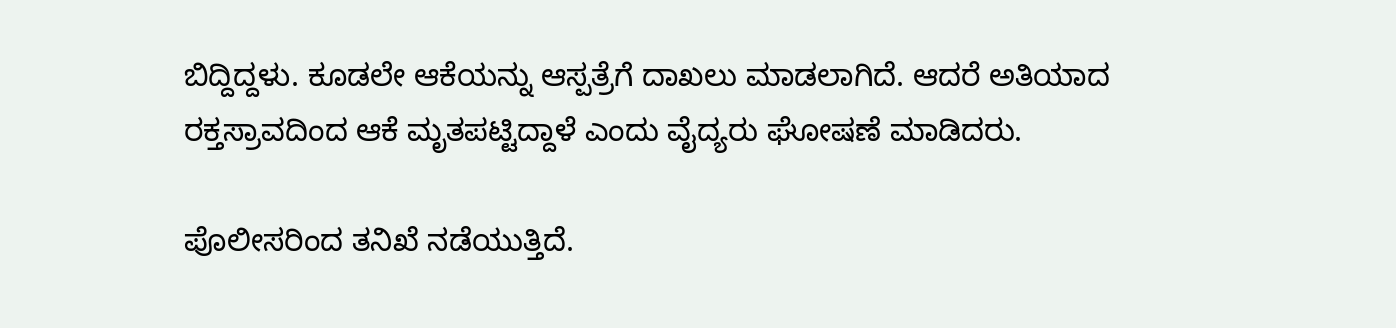ಬಿದ್ದಿದ್ದಳು. ಕೂಡಲೇ ಆಕೆಯನ್ನು ಆಸ್ಪತ್ರೆಗೆ ದಾಖಲು ಮಾಡಲಾಗಿದೆ. ಆದರೆ ಅತಿಯಾದ ರಕ್ತಸ್ರಾವದಿಂದ ಆಕೆ ಮೃತಪಟ್ಟಿದ್ದಾಳೆ ಎಂದು ವೈದ್ಯರು ಘೋಷಣೆ ಮಾಡಿದರು.

ಪೊಲೀಸರಿಂದ ತನಿಖೆ ನಡೆಯುತ್ತಿದೆ.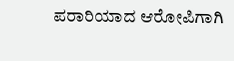ಪರಾರಿಯಾದ ಆರೋಪಿಗಾಗಿ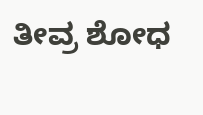ತೀವ್ರ ಶೋಧ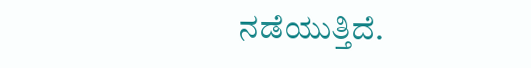ನಡೆಯುತ್ತಿದೆ.